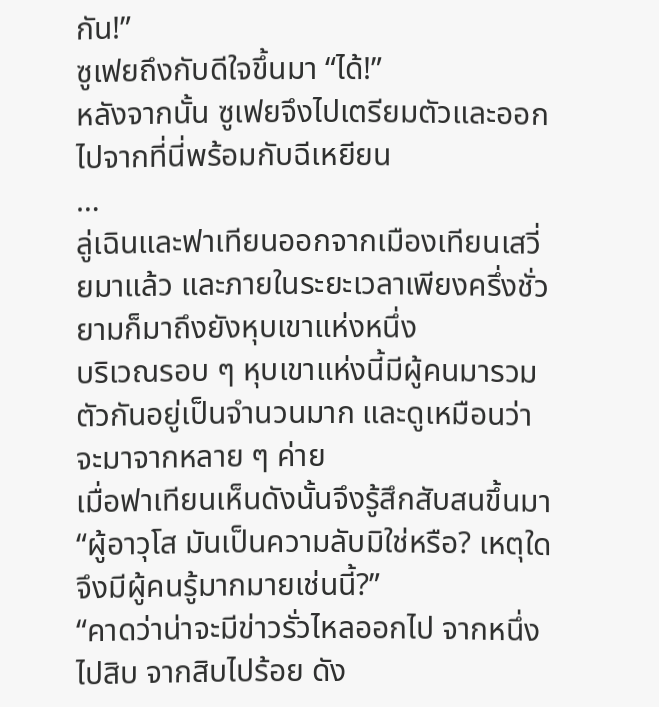กัน!”
ซูเฟยถึงกับดีใจขึ้นมา “ได้!”
หลังจากนั้น ซูเฟยจึงไปเตรียมตัวและออกไปจากที่นี่พร้อมกับฉีเหยียน
…
ลู่เฉินและฟาเทียนออกจากเมืองเทียนเสวี่ยมาแล้ว และภายในระยะเวลาเพียงครึ่งชั่วยามก็มาถึงยังหุบเขาแห่งหนึ่ง
บริเวณรอบ ๆ หุบเขาแห่งนี้มีผู้คนมารวมตัวกันอยู่เป็นจำนวนมาก และดูเหมือนว่าจะมาจากหลาย ๆ ค่าย
เมื่อฟาเทียนเห็นดังนั้นจึงรู้สึกสับสนขึ้นมา “ผู้อาวุโส มันเป็นความลับมิใช่หรือ? เหตุใดจึงมีผู้คนรู้มากมายเช่นนี้?”
“คาดว่าน่าจะมีข่าวรั่วไหลออกไป จากหนึ่งไปสิบ จากสิบไปร้อย ดัง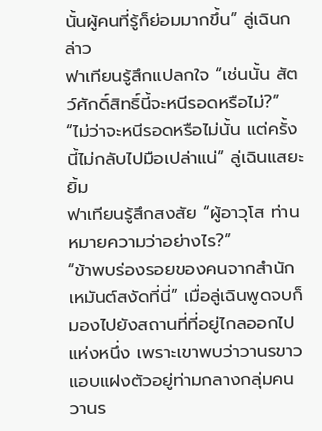นั้นผู้คนที่รู้ก็ย่อมมากขึ้น” ลู่เฉินกล่าว
ฟาเทียนรู้สึกแปลกใจ “เช่นนั้น สัตว์ศักดิ์สิทธิ์นี้จะหนีรอดหรือไม่?”
“ไม่ว่าจะหนีรอดหรือไม่นั้น แต่ครั้งนี้ไม่กลับไปมือเปล่าแน่” ลู่เฉินแสยะยิ้ม
ฟาเทียนรู้สึกสงสัย “ผู้อาวุโส ท่านหมายความว่าอย่างไร?”
“ข้าพบร่องรอยของคนจากสำนักเหมันต์สงัดที่นี่” เมื่อลู่เฉินพูดจบก็มองไปยังสถานที่ที่อยู่ไกลออกไปแห่งหนึ่ง เพราะเขาพบว่าวานรขาวแอบแฝงตัวอยู่ท่ามกลางกลุ่มคน
วานร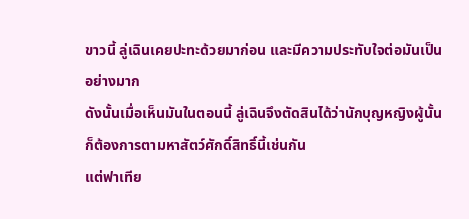ขาวนี้ ลู่เฉินเคยปะทะด้วยมาก่อน และมีความประทับใจต่อมันเป็นอย่างมาก
ดังนั้นเมื่อเห็นมันในตอนนี้ ลู่เฉินจึงตัดสินได้ว่านักบุญหญิงผู้นั้นก็ต้องการตามหาสัตว์ศักดิ์สิทธิ์นี้เช่นกัน
แต่ฟาเทีย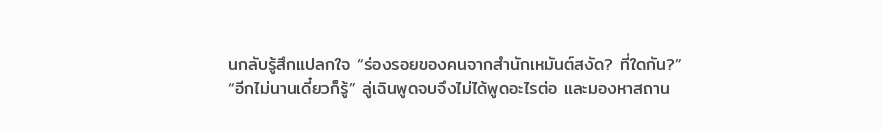นกลับรู้สึกแปลกใจ “ร่องรอยของคนจากสำนักเหมันต์สงัด? ที่ใดกัน?”
“อีกไม่นานเดี๋ยวก็รู้” ลู่เฉินพูดจบจึงไม่ได้พูดอะไรต่อ และมองหาสถาน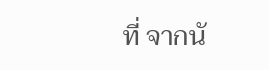ที่ จากนั